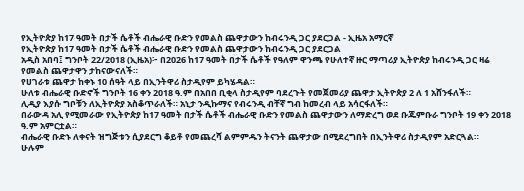የኢትዮጵያ ከ17 ዓመት በታች ሴቶች ብሔራዊ ቡድን የመልስ ጨዋታውን ከብሩንዲ ጋር ያደርጋል - ኢዜአ አማርኛ
የኢትዮጵያ ከ17 ዓመት በታች ሴቶች ብሔራዊ ቡድን የመልስ ጨዋታውን ከብሩንዲ ጋር ያደርጋል
አዲስ አበባ፤ ግንቦት 22/2018 (ኢዜአ)፦ በ2026 ከ17 ዓመት በታች ሴቶች የዓለም ዋንጫ የሁለተኛ ዙር ማጣሪያ ኢትዮጵያ ከብሩንዲ ጋር ዛሬ የመልስ ጨዋታዋን ታከናውናለች።
የሀገራቱ ጨዋታ ከቀኑ 10 ሰዓት ላይ በኢንትዋሪ ስታዲየም ይካሄዳል።
ሁለቱ ብሔራዊ ቡድኖች ግንቦት 16 ቀን 2018 ዓ.ም በአበበ ቢቂላ ስታዲየም ባደረጉት የመጀመሪያ ጨዋታ ኢትዮጵያ 2 ለ 1 አሸንፋለች።
ሊዲያ እያሱ ግቦቹን ለኢትዮጵያ አስቆጥራለች። አኒታ ንዲኩማና የብሩንዲ ብቸኛ ግብ ከመረብ ላይ አሳርፋለች።
በራውዳ አሊ የሚመራው የኢትዮጵያ ከ17 ዓመት በታች ሴቶች ብሔራዊ ቡድን የመልስ ጨዋታውን ለማድረግ ወደ ቡጁምቡራ ግንቦት 19 ቀን 2018 ዓ.ም አምርቷል።
ብሔራዊ ቡድኑ ለቀናት ዝግጅቱን ሲያደርግ ቆይቶ የመጨረሻ ልምምዱን ትናንት ጨዋታው በሚደረግበት በኢንትዋሪ ስታዲየም አድርጓል።
ሁሉም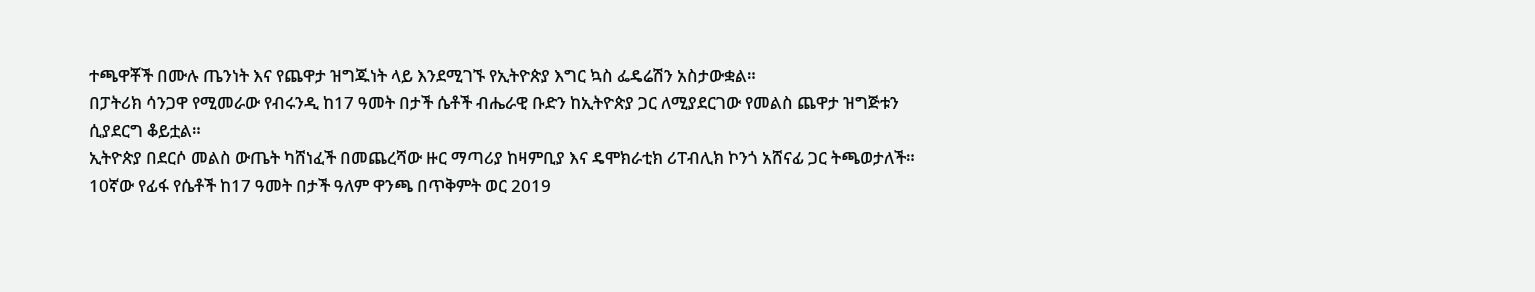ተጫዋቾች በሙሉ ጤንነት እና የጨዋታ ዝግጁነት ላይ እንደሚገኙ የኢትዮጵያ እግር ኳስ ፌዴሬሽን አስታውቋል።
በፓትሪክ ሳንጋዋ የሚመራው የብሩንዲ ከ17 ዓመት በታች ሴቶች ብሔራዊ ቡድን ከኢትዮጵያ ጋር ለሚያደርገው የመልስ ጨዋታ ዝግጅቱን ሲያደርግ ቆይቷል።
ኢትዮጵያ በደርሶ መልስ ውጤት ካሸነፈች በመጨረሻው ዙር ማጣሪያ ከዛምቢያ እና ዴሞክራቲክ ሪፐብሊክ ኮንጎ አሸናፊ ጋር ትጫወታለች።
10ኛው የፊፋ የሴቶች ከ17 ዓመት በታች ዓለም ዋንጫ በጥቅምት ወር 2019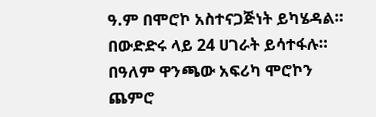ዓ.ም በሞሮኮ አስተናጋጅነት ይካሄዳል።
በውድድሩ ላይ 24 ሀገራት ይሳተፋሉ። በዓለም ዋንጫው አፍሪካ ሞሮኮን ጨምሮ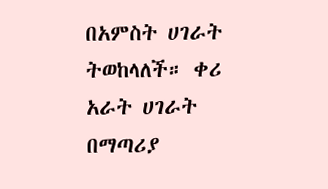በአምስት ሀገራት ትወከላለች። ቀሪ አራት ሀገራት በማጣሪያ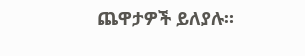ጨዋታዎች ይለያሉ።